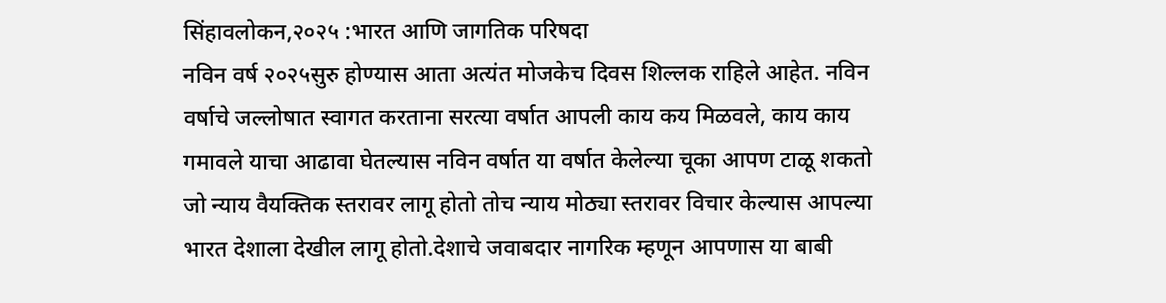सिंहावलोकन,२०२५ :भारत आणि जागतिक परिषदा
नविन वर्ष २०२५सुरु होण्यास आता अत्यंत मोजकेच दिवस शिल्लक राहिले आहेत. नविन वर्षाचे जल्लोषात स्वागत करताना सरत्या वर्षात आपली काय कय मिळवले, काय काय गमावले याचा आढावा घेतल्यास नविन वर्षात या वर्षात केलेल्या चूका आपण टाळू शकतो जो न्याय वैयक्तिक स्तरावर लागू होतो तोच न्याय मोठ्या स्तरावर विचार केल्यास आपल्या भारत देशाला देखील लागू होतो.देशाचे जवाबदार नागरिक म्हणून आपणास या बाबी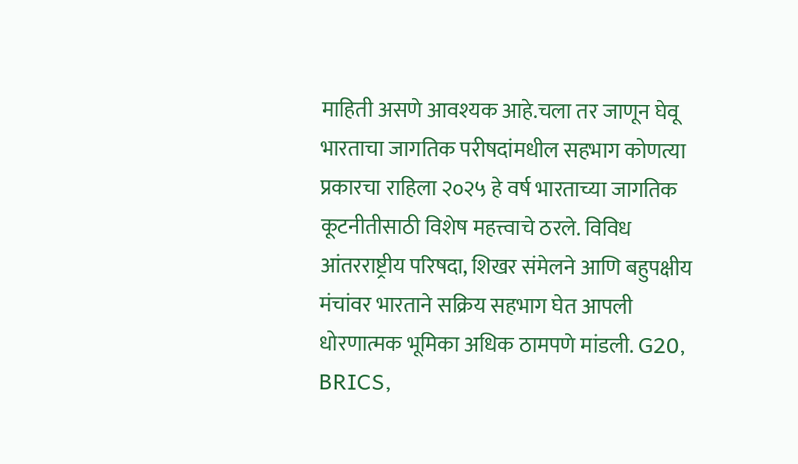माहिती असणे आवश्यक आहे.चला तर जाणून घेवू भारताचा जागतिक परीषदांमधील सहभाग कोणत्या प्रकारचा राहिला २०२५ हे वर्ष भारताच्या जागतिक कूटनीतीसाठी विशेष महत्त्वाचे ठरले. विविध आंतरराष्ट्रीय परिषदा, शिखर संमेलने आणि बहुपक्षीय मंचांवर भारताने सक्रिय सहभाग घेत आपली धोरणात्मक भूमिका अधिक ठामपणे मांडली. G20, BRICS,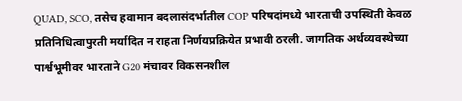QUAD, SCO, तसेच हवामान बदलासंदर्भातील COP परिषदांमध्ये भारताची उपस्थिती केवळ प्रतिनिधित्वापुरती मर्यादित न राहता निर्णयप्रक्रियेत प्रभावी ठरली. जागतिक अर्थव्यवस्थेच्या पार्श्वभूमीवर भारताने G20 मंचावर विकसनशील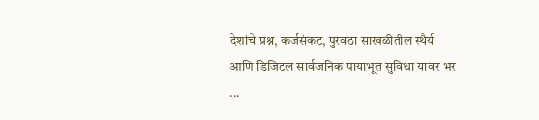देशांचे प्रश्न, कर्जसंकट, पुरवठा साखळीतील स्थैर्य आणि डिजिटल सार्वजनिक पायाभूत सुविधा यावर भर ...